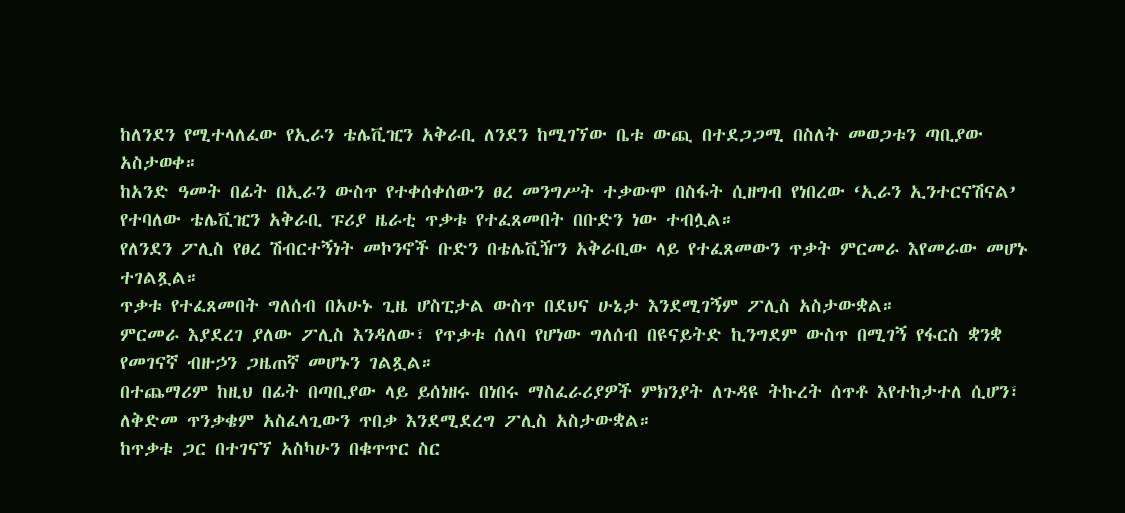ከለንደን የሚተላለፈው የኢራን ቴሌቪዢን አቅራቢ ለንደን ከሚገኘው ቤቱ ውጪ በተደጋጋሚ በስለት መወጋቱን ጣቢያው አስታወቀ።
ከአንድ ዓመት በፊት በኢራን ውስጥ የተቀሰቀሰውን ፀረ መንግሥት ተቃውሞ በስፋት ሲዘግብ የነበረው ‘ኢራን ኢንተርናሽናል’ የተባለው ቴሌቪዢን አቅራቢ ፑሪያ ዜራቲ ጥቃቱ የተፈጸመበት በቡድን ነው ተብሏል።
የለንደን ፖሊስ የፀረ ሽብርተኝነት መኮንኖች ቡድን በቴሌቪዥን አቅራቢው ላይ የተፈጸመውን ጥቃት ምርመራ እየመራው መሆኑ ተገልጿል።
ጥቃቱ የተፈጸመበት ግለሰብ በአሁኑ ጊዜ ሆስፒታል ውስጥ በደህና ሁኔታ እንደሚገኝም ፖሊስ አስታውቋል።
ምርመራ እያደረገ ያለው ፖሊስ እንዳለው፣ የጥቃቱ ሰለባ የሆነው ግለሰብ በዩናይትድ ኪንግደም ውስጥ በሚገኝ የፋርስ ቋንቋ የመገናኛ ብዙኃን ጋዜጠኛ መሆኑን ገልጿል።
በተጨማሪም ከዚህ በፊት በጣቢያው ላይ ይሰነዘሩ በነበሩ ማስፈራሪያዎች ምክንያት ለጉዳዩ ትኩረት ሰጥቶ እየተከታተለ ሲሆን፣ ለቅድመ ጥንቃቄም አስፈላጊውን ጥበቃ እንደሚደረግ ፖሊስ አስታውቋል።
ከጥቃቱ ጋር በተገናኘ አስካሁን በቁጥጥር ስር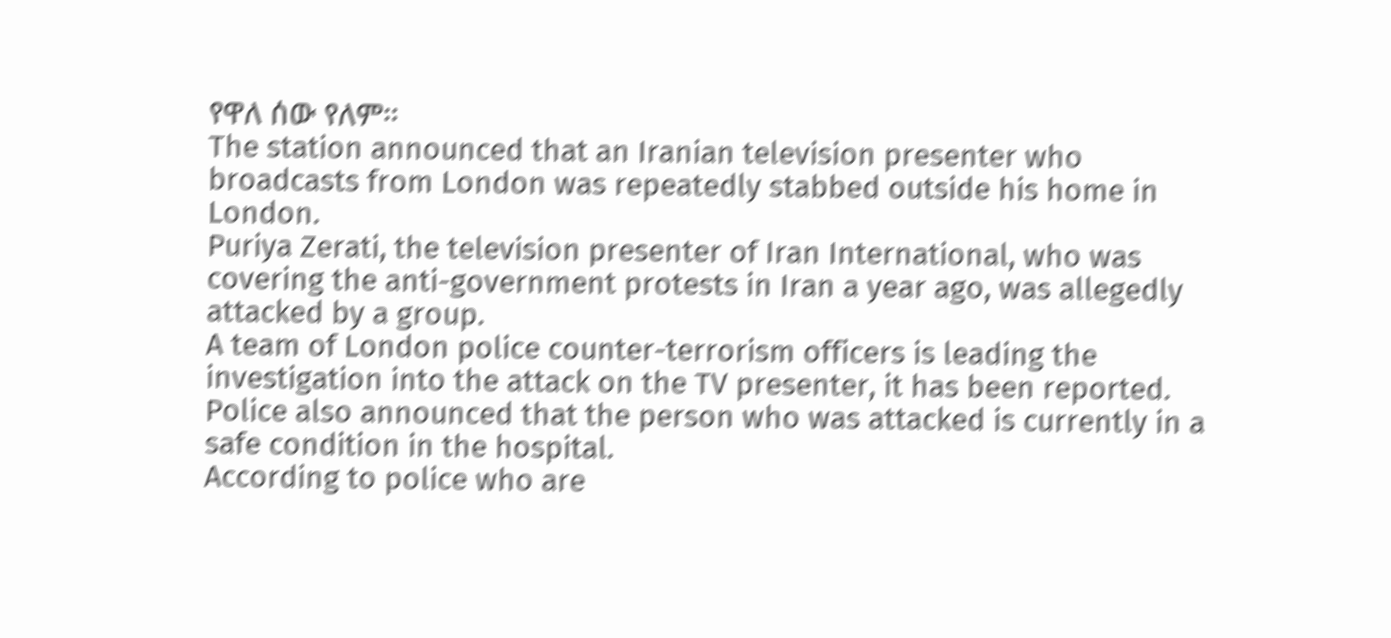የዋለ ሰው የለም።
The station announced that an Iranian television presenter who broadcasts from London was repeatedly stabbed outside his home in London.
Puriya Zerati, the television presenter of Iran International, who was covering the anti-government protests in Iran a year ago, was allegedly attacked by a group.
A team of London police counter-terrorism officers is leading the investigation into the attack on the TV presenter, it has been reported.
Police also announced that the person who was attacked is currently in a safe condition in the hospital.
According to police who are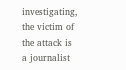investigating, the victim of the attack is a journalist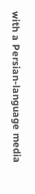with a Persian-language media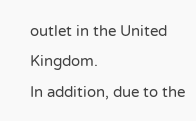outlet in the United Kingdom.
In addition, due to the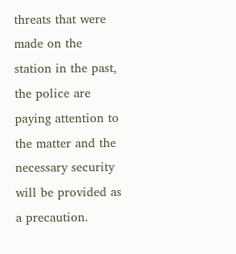threats that were made on the station in the past, the police are paying attention to the matter and the necessary security will be provided as a precaution.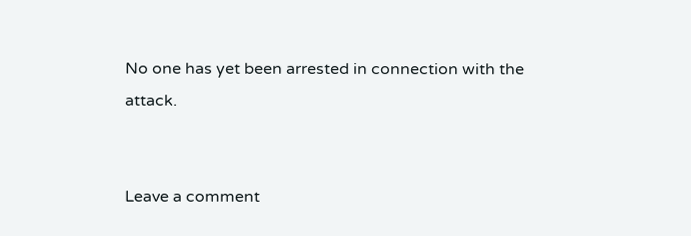No one has yet been arrested in connection with the attack.


Leave a comment